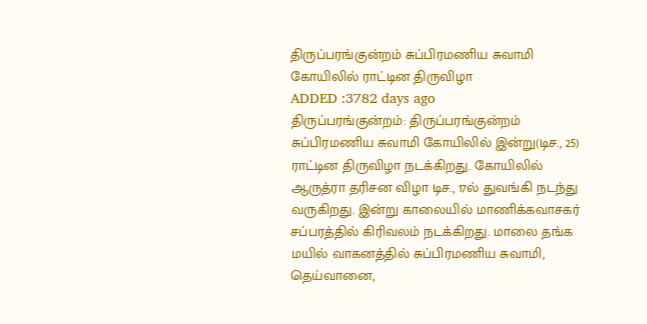திருப்பரங்குன்றம் சுப்பிரமணிய சுவாமி கோயிலில் ராட்டின திருவிழா
ADDED :3782 days ago
திருப்பரங்குன்றம்: திருப்பரங்குன்றம் சுப்பிரமணிய சுவாமி கோயிலில் இன்று(டிச., 25) ராட்டின திருவிழா நடக்கிறது. கோயிலில் ஆருத்ரா தரிசன விழா டிச., 17ல் துவங்கி நடந்து வருகிறது. இன்று காலையில் மாணிக்கவாசகர் சப்பரத்தில் கிரிவலம் நடக்கிறது. மாலை தங்க மயில் வாகனத்தில் சுப்பிரமணிய சுவாமி, தெய்வானை,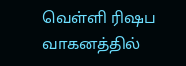வெள்ளி ரிஷப வாகனத்தில்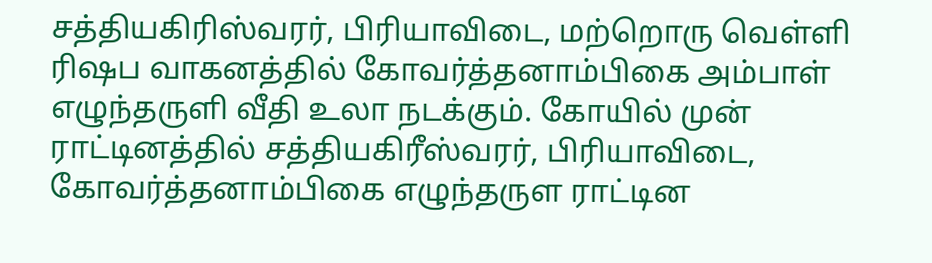சத்தியகிரிஸ்வரர், பிரியாவிடை, மற்றொரு வெள்ளி ரிஷப வாகனத்தில் கோவர்த்தனாம்பிகை அம்பாள் எழுந்தருளி வீதி உலா நடக்கும். கோயில் முன் ராட்டினத்தில் சத்தியகிரீஸ்வரர், பிரியாவிடை, கோவர்த்தனாம்பிகை எழுந்தருள ராட்டின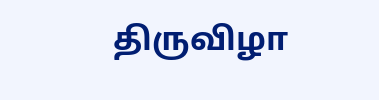திருவிழா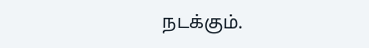நடக்கும்.